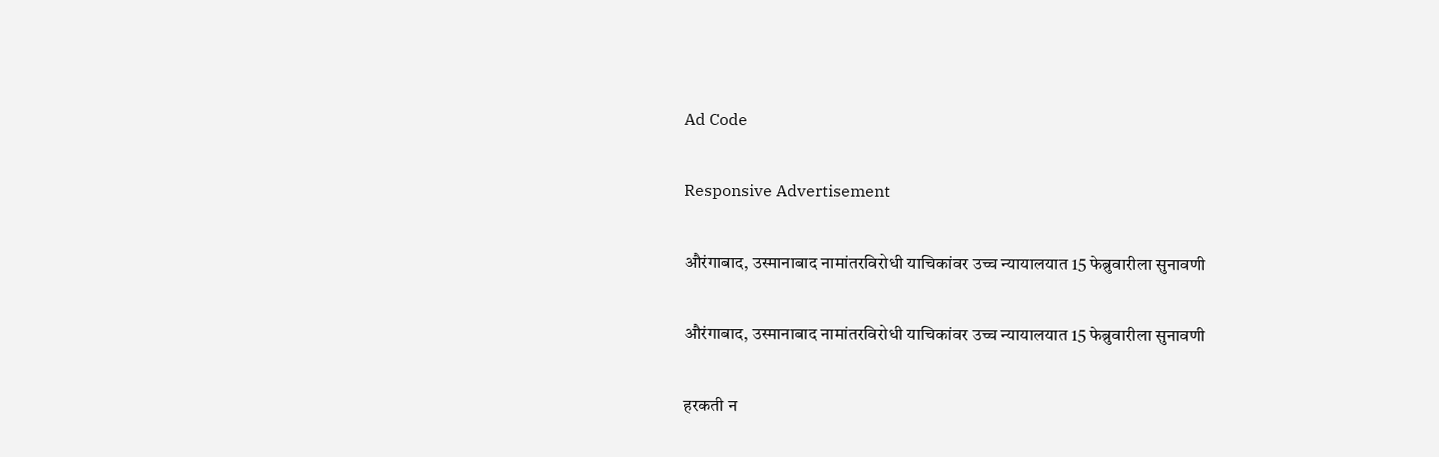Ad Code

Responsive Advertisement

औरंगाबाद, उस्मानाबाद नामांतरविरोधी याचिकांवर उच्च न्यायालयात 15 फेब्रुवारीला सुनावणी

औरंगाबाद, उस्मानाबाद नामांतरविरोधी याचिकांवर उच्च न्यायालयात 15 फेब्रुवारीला सुनावणी

हरकती न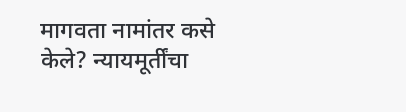मागवता नामांतर कसे केले? न्यायमूर्तींचा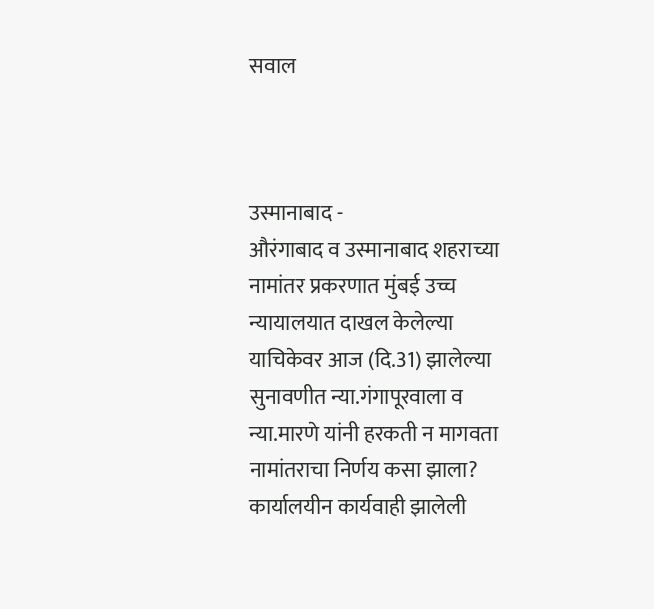सवाल



उस्मानाबाद -
औरंगाबाद व उस्मानाबाद शहराच्या नामांतर प्रकरणात मुंबई उच्च न्यायालयात दाखल केलेल्या याचिकेवर आज (दि.31) झालेल्या सुनावणीत न्या.गंगापूरवाला व न्या.मारणे यांनी हरकती न मागवता नामांतराचा निर्णय कसा झाला? कार्यालयीन कार्यवाही झालेली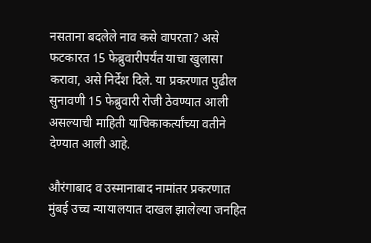नसताना बदलेले नाव कसे वापरता? असे  फटकारत 15 फेब्रुवारीपर्यंत याचा खुलासा करावा, असे निर्देश दिले. या प्रकरणात पुढील सुनावणी 15 फेब्रुवारी रोजी ठेवण्यात आली असल्याची माहिती याचिकाकर्त्यांच्या वतीने देण्यात आली आहे.

औरंगाबाद व उस्मानाबाद नामांतर प्रकरणात मुंबई उच्च न्यायालयात दाखल झालेल्या जनहित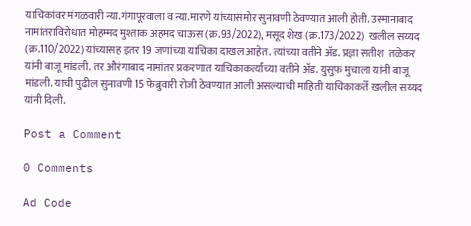याचिकांवर मंगळवारी न्या.गंगापूरवाला व न्या.मारणे यांच्यासमोर सुनावणी ठेवण्यात आली होती. उस्मानाबाद नामांतराविरोधात मोहम्मद मुश्ताक अहमद चाऊस (क्र.93/2022), मसूद शेख (क्र.173/2022)  खलील सय्यद (क्र.110/2022) यांच्यासह इतर 19 जणांच्या याचिका दाखल आहेत. त्यांच्या वतीने अ‍ॅड. प्रज्ञा सतीश  तळेकर यांनी बाजू मांडली. तर औरंगाबाद नामांतर प्रकरणात याचिकाकर्त्यांच्या वतीने अ‍ॅड. युसुफ मुचाला यांनी बाजू मांडली. याची पुढील सुनावणी 15 फेब्रुवारी रोजी ठेवण्यात आली असल्याची माहिती याचिकाकर्ते खलील सय्यद यांनी दिली.

Post a Comment

0 Comments

Ad Code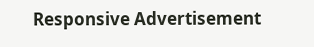Responsive Advertisement